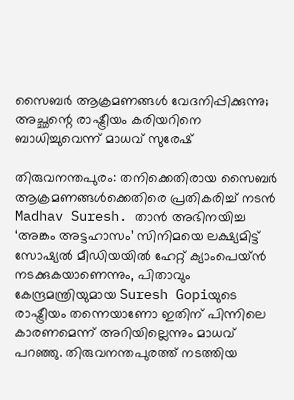സൈബർ ആക്രമണങ്ങൾ വേദനിപ്പിക്കുന്നു; അച്ഛന്റെ രാഷ്ട്രീയം കരിയറിനെ ബാധിച്ചുവെന്ന് മാധവ് സുരേഷ്

തിരുവനന്തപുരം: തനിക്കെതിരായ സൈബർ ആക്രമണങ്ങൾക്കെതിരെ പ്രതികരിച്ച് നടൻ Madhav Suresh. താൻ അഭിനയിച്ച ‘അങ്കം അട്ടഹാസം’ സിനിമയെ ലക്ഷ്യമിട്ട് സോഷ്യൽ മീഡിയയിൽ ഹേറ്റ് ക്യാംപെയ്ൻ നടക്കുകയാണെന്നും, പിതാവും കേന്ദ്രമന്ത്രിയുമായ Suresh Gopiയുടെ രാഷ്ട്രീയം തന്നെയാണോ ഇതിന് പിന്നിലെ കാരണമെന്ന് അറിയില്ലെന്നും മാധവ് പറഞ്ഞു. തിരുവനന്തപുരത്ത് നടത്തിയ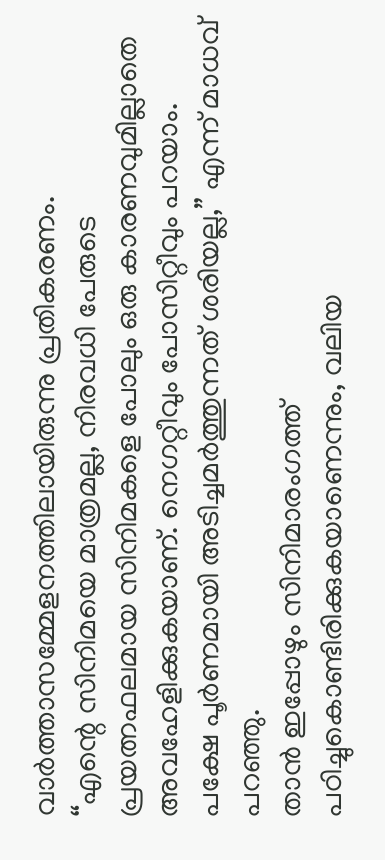വാർത്താസമ്മേളനത്തിലായിരുന്നു പ്രതികരണം.
“എന്റെ സിനിമയെ മാത്രമല്ല, നിരവധി പേരുടെ പ്രയത്നഫലമായ സിനിമകളെ പോലും ഒരു കാരണവുമില്ലാതെ അവഹേളിക്കുകയാണ്. നെഗറ്റീവും പോസിറ്റീവും പറയാം. പക്ഷേ പൂർണമായി അടിച്ചമർത്തുന്നത് ശരിയല്ല,” എന്ന് മാധവ് പറഞ്ഞു.
താൻ ഇപ്പോഴും സിനിമാരംഗത്ത് പഠിച്ചുകൊണ്ടിരിക്കുകയാണെന്നും, വലിയ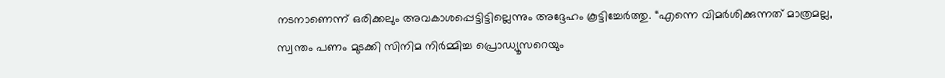നടനാണെന്ന് ഒരിക്കലും അവകാശപ്പെട്ടിട്ടില്ലെന്നും അദ്ദേഹം കൂട്ടിച്ചേർത്തു. “എന്നെ വിമർശിക്കുന്നത് മാത്രമല്ല, സ്വന്തം പണം മുടക്കി സിനിമ നിർമ്മിച്ച പ്രൊഡ്യൂസറെയും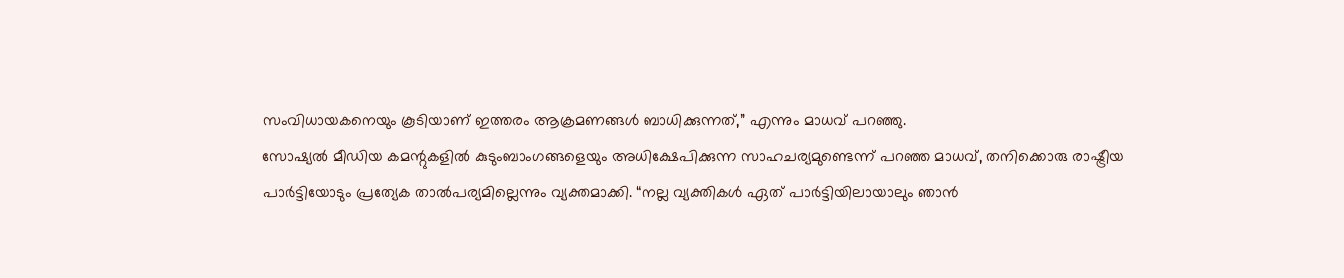സംവിധായകനെയും കൂടിയാണ് ഇത്തരം ആക്രമണങ്ങൾ ബാധിക്കുന്നത്,” എന്നും മാധവ് പറഞ്ഞു.
സോഷ്യൽ മീഡിയ കമന്റുകളിൽ കുടുംബാംഗങ്ങളെയും അധിക്ഷേപിക്കുന്ന സാഹചര്യമുണ്ടെന്ന് പറഞ്ഞ മാധവ്, തനിക്കൊരു രാഷ്ട്രീയ പാർട്ടിയോടും പ്രത്യേക താൽപര്യമില്ലെന്നും വ്യക്തമാക്കി. “നല്ല വ്യക്തികൾ ഏത് പാർട്ടിയിലായാലും ഞാൻ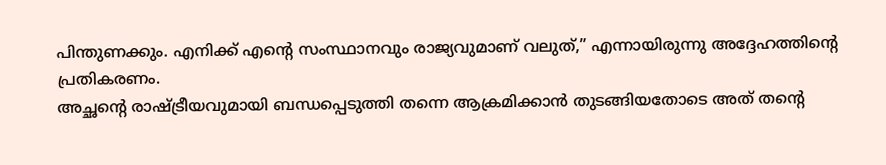പിന്തുണക്കും. എനിക്ക് എന്റെ സംസ്ഥാനവും രാജ്യവുമാണ് വലുത്,” എന്നായിരുന്നു അദ്ദേഹത്തിന്റെ പ്രതികരണം.
അച്ഛന്റെ രാഷ്ട്രീയവുമായി ബന്ധപ്പെടുത്തി തന്നെ ആക്രമിക്കാൻ തുടങ്ങിയതോടെ അത് തന്റെ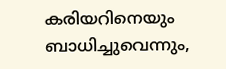കരിയറിനെയും ബാധിച്ചുവെന്നും,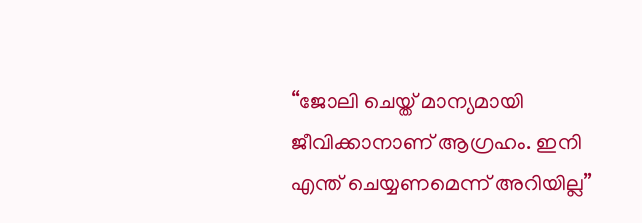“ജോലി ചെയ്ത് മാന്യമായി ജീവിക്കാനാണ് ആഗ്രഹം. ഇനി എന്ത് ചെയ്യണമെന്ന് അറിയില്ല”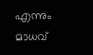എന്നും മാധവ്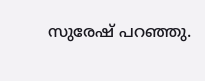സുരേഷ് പറഞ്ഞു.